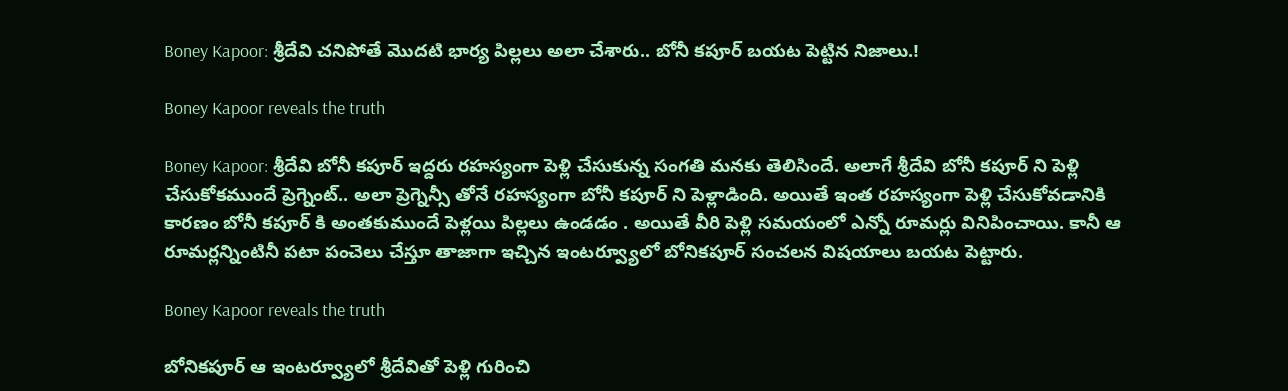Boney Kapoor: శ్రీదేవి చనిపోతే మొదటి భార్య పిల్లలు అలా చేశారు.. బోనీ కపూర్ బయట పెట్టిన నిజాలు.!

Boney Kapoor reveals the truth

Boney Kapoor: శ్రీదేవి బోనీ కపూర్ ఇద్దరు రహస్యంగా పెళ్లి చేసుకున్న సంగతి మనకు తెలిసిందే. అలాగే శ్రీదేవి బోనీ కపూర్ ని పెళ్లి చేసుకోకముందే ప్రెగ్నెంట్.. అలా ప్రెగ్నెన్సీ తోనే రహస్యంగా బోనీ కపూర్ ని పెళ్లాడింది. అయితే ఇంత రహస్యంగా పెళ్లి చేసుకోవడానికి కారణం బోనీ కపూర్ కి అంతకుముందే పెళ్లయి పిల్లలు ఉండడం . అయితే వీరి పెళ్లి సమయంలో ఎన్నో రూమర్లు వినిపించాయి. కానీ ఆ రూమర్లన్నింటినీ పటా పంచెలు చేస్తూ తాజాగా ఇచ్చిన ఇంటర్వ్యూలో బోనికపూర్ సంచలన విషయాలు బయట పెట్టారు.

Boney Kapoor reveals the truth

బోనికపూర్ ఆ ఇంటర్వ్యూలో శ్రీదేవితో పెళ్లి గురించి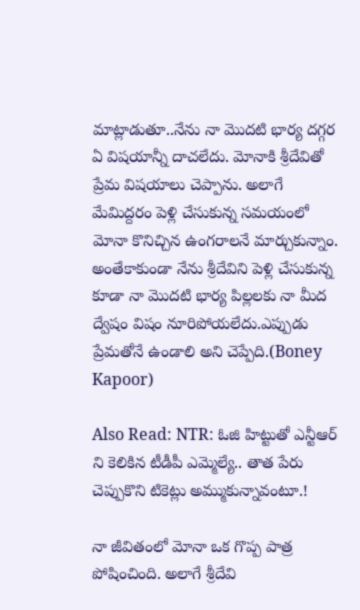మాట్లాడుతూ..నేను నా మొదటి భార్య దగ్గర ఏ విషయాన్నీ దాచలేదు. మోనాకి శ్రీదేవితో ప్రేమ విషయాలు చెప్పాను. అలాగే మేమిద్దరం పెళ్లి చేసుకున్న సమయంలో మోనా కొనిచ్చిన ఉంగరాలనే మార్చుకున్నాం. అంతేకాకుండా నేను శ్రీదేవిని పెళ్లి చేసుకున్న కూడా నా మొదటి భార్య పిల్లలకు నా మీద ద్వేషం విషం నూరిపోయలేదు.ఎప్పుడు ప్రేమతోనే ఉండాలి అని చెప్పేది.(Boney Kapoor)

Also Read: NTR: ఓజి హిట్టుతో ఎన్టీఆర్ ని కెలికిన టీడీపీ ఎమ్మెల్యే.. తాత పేరు చెప్పుకొని టికెట్లు అమ్ముకున్నావంటూ.!

నా జీవితంలో మోనా ఒక గొప్ప పాత్ర పోషించింది. అలాగే శ్రీదేవి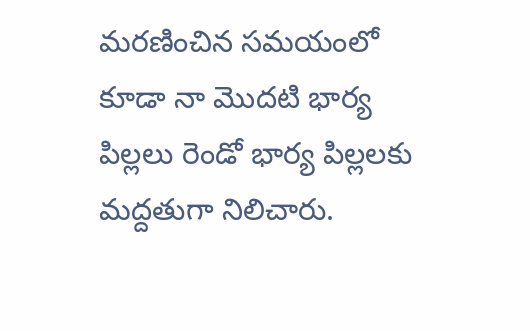మరణించిన సమయంలో కూడా నా మొదటి భార్య పిల్లలు రెండో భార్య పిల్లలకు మద్దతుగా నిలిచారు.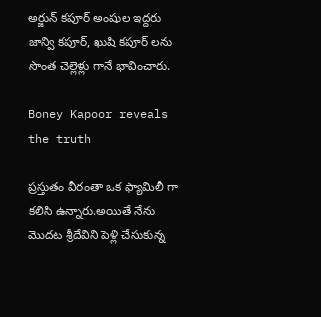అర్జున్ కపూర్ అంషుల ఇద్దరు జాన్వి కపూర్, ఖుషి కపూర్ లను సొంత చెల్లెళ్లు గానే భావించారు.

Boney Kapoor reveals the truth

ప్రస్తుతం వీరంతా ఒక ఫ్యామిలీ గా కలిసి ఉన్నారు.అయితే నేను మొదట శ్రీదేవిని పెళ్లి చేసుకున్న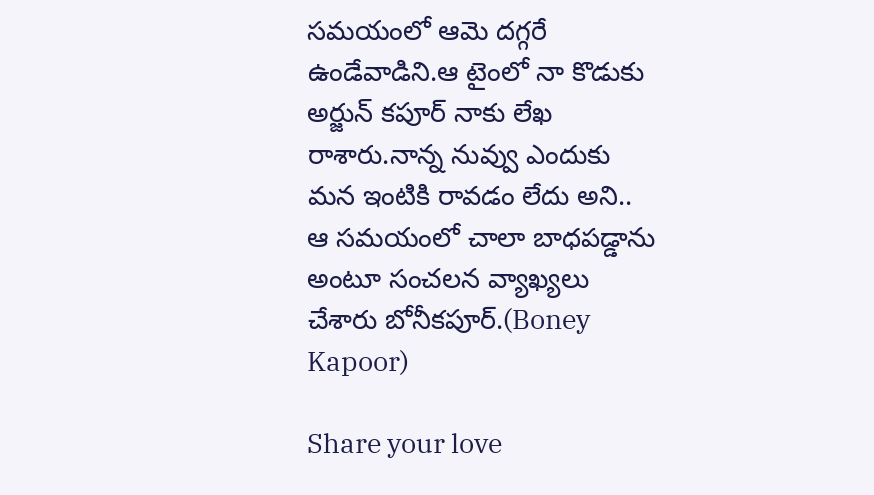సమయంలో ఆమె దగ్గరే ఉండేవాడిని.ఆ టైంలో నా కొడుకు అర్జున్ కపూర్ నాకు లేఖ రాశారు.నాన్న నువ్వు ఎందుకు మన ఇంటికి రావడం లేదు అని.. ఆ సమయంలో చాలా బాధపడ్డాను అంటూ సంచలన వ్యాఖ్యలు చేశారు బోనీకపూర్.(Boney Kapoor)

Share your love